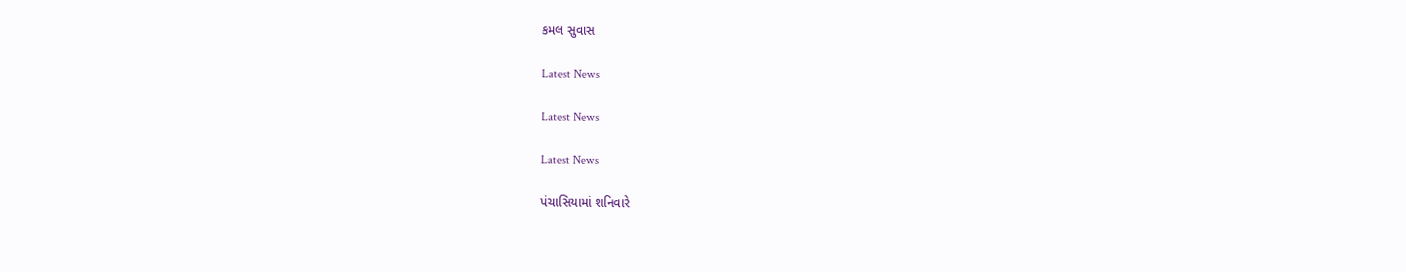કમલ સુવાસ

Latest News

Latest News

Latest News

પંચાસિયામાં શનિવારે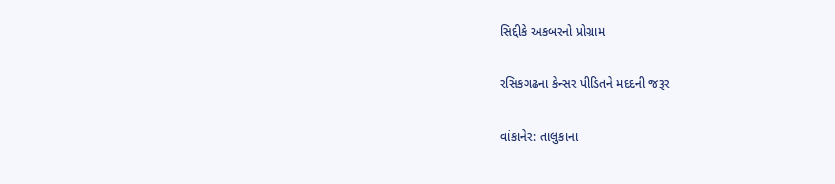સિદ્દીકે અકબરનો પ્રોગ્રામ

રસિકગઢના કેન્સર પીડિતને મદદની જરૂર

વાંકાનેર: તાલુકાના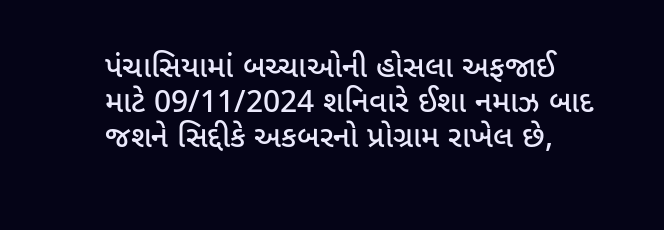પંચાસિયામાં બચ્ચાઓની હોસલા અફજાઈ માટે 09/11/2024 શનિવારે ઈશા નમાઝ બાદ જશને સિદ્દીકે અકબરનો પ્રોગ્રામ રાખેલ છે,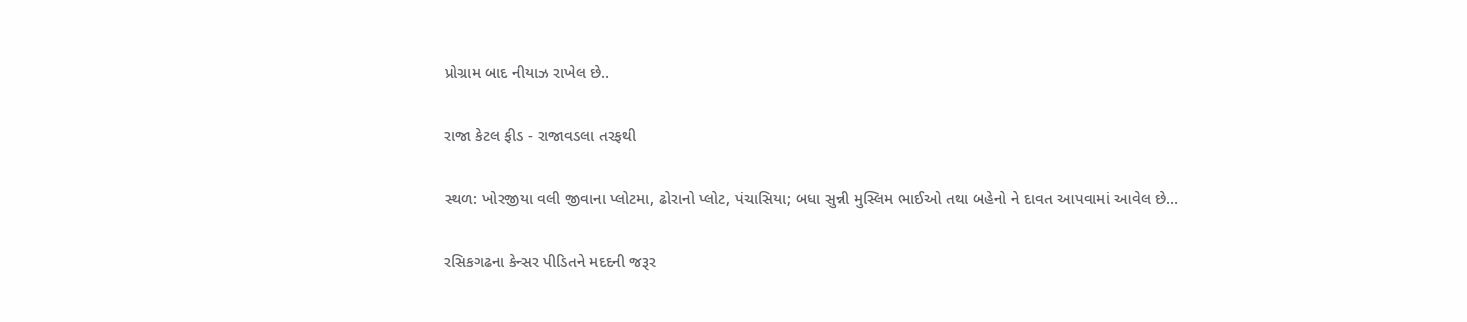પ્રોગ્રામ બાદ નીયાઝ રાખેલ છે..

રાજા કેટલ ફીડ - રાજાવડલા તરફથી

સ્થળ: ખોરજીયા વલી જીવાના પ્લોટમા, ઢોરાનો પ્લોટ, પંચાસિયા; બધા સુન્ની મુસ્લિમ ભાઈઓ તથા બહેનો ને દાવત આપવામાં આવેલ છે…

રસિકગઢના કેન્સર પીડિતને મદદની જરૂર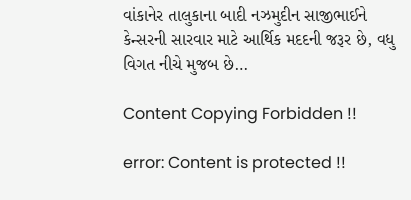વાંકાનેર તાલુકાના બાદી નઝમુદીન સાજીભાઈને કેન્સરની સારવાર માટે આર્થિક મદદની જરૂર છે, વધુ વિગત નીચે મુજબ છે…

Content Copying Forbidden !!

error: Content is protected !!